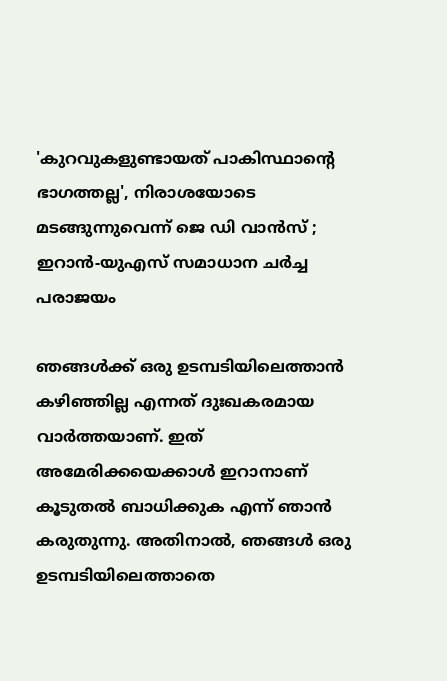'കുറവുകളുണ്ടായത് പാകിസ്ഥാന്റെ ഭാഗത്തല്ല', നിരാശയോടെ മടങ്ങുന്നുവെന്ന് ജെ ഡി വാന്‍സ് ; ഇറാന്‍-യുഎസ് സമാധാന ചര്‍ച്ച പരാജയം

ഞങ്ങള്‍ക്ക് ഒരു ഉടമ്പടിയിലെത്താന്‍ കഴിഞ്ഞില്ല എന്നത് ദുഃഖകരമായ വാര്‍ത്തയാണ്. ഇത് അമേരിക്കയെക്കാള്‍ ഇറാനാണ് കൂടുതല്‍ ബാധിക്കുക എന്ന് ഞാന്‍ കരുതുന്നു. അതിനാല്‍, ഞങ്ങള്‍ ഒരു ഉടമ്പടിയിലെത്താതെ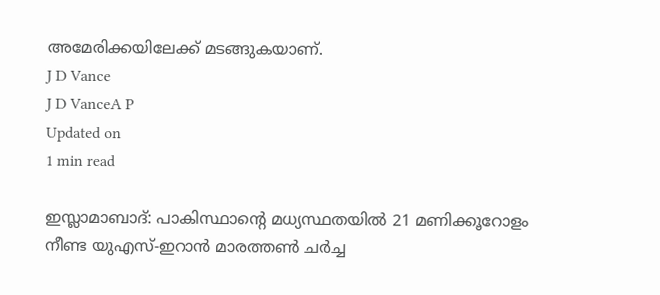അമേരിക്കയിലേക്ക് മടങ്ങുകയാണ്.
J D Vance
J D VanceA P
Updated on
1 min read

ഇസ്ലാമാബാദ്: പാകിസ്ഥാന്റെ മധ്യസ്ഥതയില്‍ 21 മണിക്കൂറോളം നീണ്ട യുഎസ്-ഇറാന്‍ മാരത്തണ്‍ ചര്‍ച്ച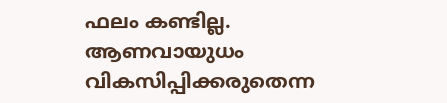ഫലം കണ്ടില്ല. ആണവായുധം വികസിപ്പിക്കരുതെന്ന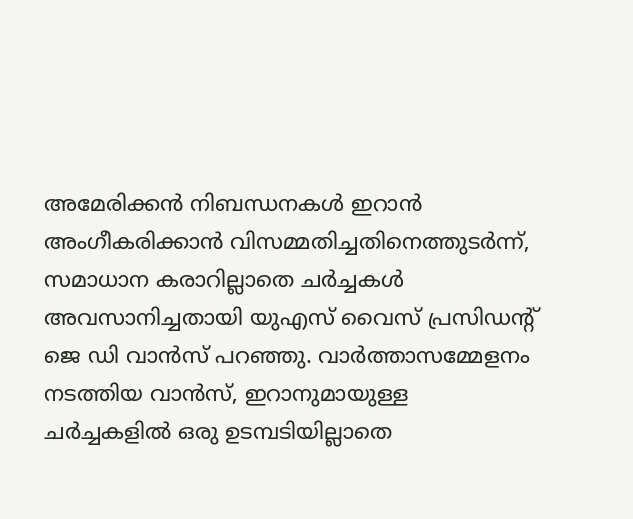അമേരിക്കന്‍ നിബന്ധനകള്‍ ഇറാന്‍ അംഗീകരിക്കാന്‍ വിസമ്മതിച്ചതിനെത്തുടര്‍ന്ന്, സമാധാന കരാറില്ലാതെ ചര്‍ച്ചകള്‍ അവസാനിച്ചതായി യുഎസ് വൈസ് പ്രസിഡന്റ് ജെ ഡി വാന്‍സ് പറഞ്ഞു. വാര്‍ത്താസമ്മേളനം നടത്തിയ വാന്‍സ്, ഇറാനുമായുള്ള ചര്‍ച്ചകളില്‍ ഒരു ഉടമ്പടിയില്ലാതെ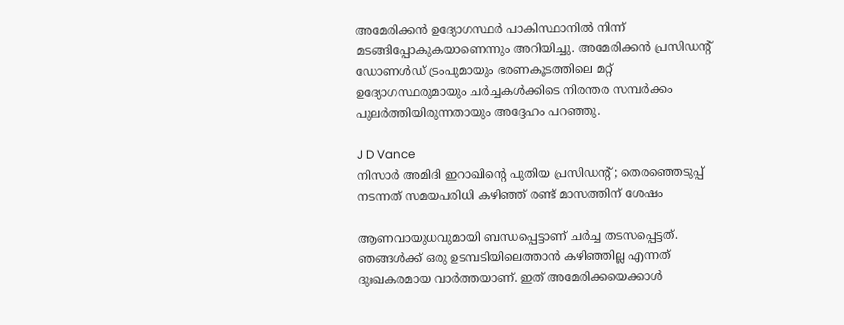അമേരിക്കന്‍ ഉദ്യോഗസ്ഥര്‍ പാകിസ്ഥാനില്‍ നിന്ന് മടങ്ങിപ്പോകുകയാണെന്നും അറിയിച്ചു. അമേരിക്കന്‍ പ്രസിഡന്റ് ഡോണള്‍ഡ് ട്രംപുമായും ഭരണകൂടത്തിലെ മറ്റ് ഉദ്യോഗസ്ഥരുമായും ചര്‍ച്ചകള്‍ക്കിടെ നിരന്തര സമ്പര്‍ക്കം പുലര്‍ത്തിയിരുന്നതായും അദ്ദേഹം പറഞ്ഞു.

J D Vance
നിസാര്‍ അമിദി ഇറാഖിന്റെ പുതിയ പ്രസിഡന്റ് ; തെരഞ്ഞെടുപ്പ് നടന്നത് സമയപരിധി കഴിഞ്ഞ് രണ്ട് മാസത്തിന് ശേഷം

ആണവായുധവുമായി ബന്ധപ്പെട്ടാണ് ചര്‍ച്ച തടസപ്പെട്ടത്. ഞങ്ങള്‍ക്ക് ഒരു ഉടമ്പടിയിലെത്താന്‍ കഴിഞ്ഞില്ല എന്നത് ദുഃഖകരമായ വാര്‍ത്തയാണ്. ഇത് അമേരിക്കയെക്കാള്‍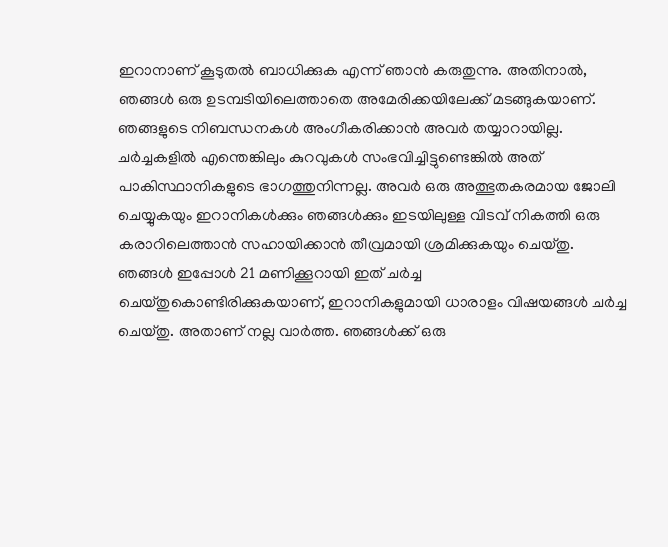ഇറാനാണ് കൂടുതല്‍ ബാധിക്കുക എന്ന് ഞാന്‍ കരുതുന്നു. അതിനാല്‍, ഞങ്ങള്‍ ഒരു ഉടമ്പടിയിലെത്താതെ അമേരിക്കയിലേക്ക് മടങ്ങുകയാണ്. ഞങ്ങളുടെ നിബന്ധനകള്‍ അംഗീകരിക്കാന്‍ അവര്‍ തയ്യാറായില്ല. ചര്‍ച്ചകളില്‍ എന്തെങ്കിലും കുറവുകള്‍ സംഭവിച്ചിട്ടുണ്ടെങ്കില്‍ അത് പാകിസ്ഥാനികളുടെ ഭാഗത്തുനിന്നല്ല. അവര്‍ ഒരു അത്ഭുതകരമായ ജോലി ചെയ്യുകയും ഇറാനികള്‍ക്കും ഞങ്ങള്‍ക്കും ഇടയിലുള്ള വിടവ് നികത്തി ഒരു കരാറിലെത്താന്‍ സഹായിക്കാന്‍ തീവ്രമായി ശ്രമിക്കുകയും ചെയ്തു. ഞങ്ങള്‍ ഇപ്പോള്‍ 21 മണിക്കൂറായി ഇത് ചര്‍ച്ച ചെയ്തുകൊണ്ടിരിക്കുകയാണ്, ഇറാനികളുമായി ധാരാളം വിഷയങ്ങള്‍ ചര്‍ച്ച ചെയ്തു. അതാണ് നല്ല വാര്‍ത്ത. ഞങ്ങള്‍ക്ക് ഒരു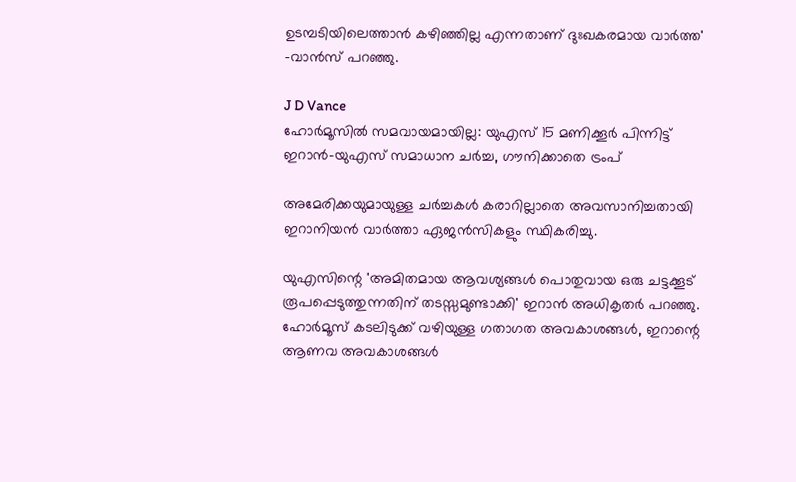ഉടമ്പടിയിലെത്താന്‍ കഴിഞ്ഞില്ല എന്നതാണ് ദുഃഖകരമായ വാര്‍ത്ത' -വാന്‍സ് പറഞ്ഞു.

J D Vance
ഹോര്‍മൂസില്‍ സമവായമായില്ല: യുഎസ് 15 മണിക്കൂര്‍ പിന്നിട്ട് ഇറാന്‍-യുഎസ് സമാധാന ചര്‍ച്ച, ഗൗനിക്കാതെ ട്രംപ്

അമേരിക്കയുമായുള്ള ചര്‍ച്ചകള്‍ കരാറില്ലാതെ അവസാനിച്ചതായി ഇറാനിയന്‍ വാര്‍ത്താ ഏജന്‍സികളും സ്ഥികരിച്ചു.

യുഎസിന്റെ 'അമിതമായ ആവശ്യങ്ങള്‍ പൊതുവായ ഒരു ചട്ടക്കൂട് രൂപപ്പെടുത്തുന്നതിന് തടസ്സമുണ്ടാക്കി' ഇറാന്‍ അധികൃതര്‍ പറഞ്ഞു. ഹോര്‍മൂസ് കടലിടുക്ക് വഴിയുള്ള ഗതാഗത അവകാശങ്ങള്‍, ഇറാന്റെ ആണവ അവകാശങ്ങള്‍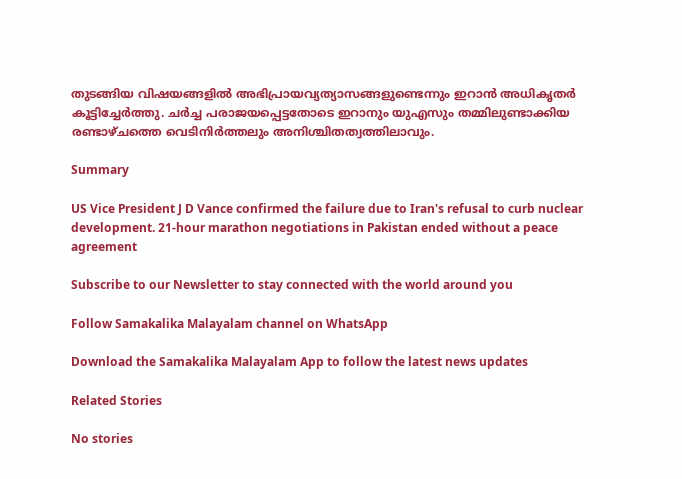തുടങ്ങിയ വിഷയങ്ങളില്‍ അഭിപ്രായവ്യത്യാസങ്ങളുണ്ടെന്നും ഇറാന്‍ അധികൃതര്‍ കൂട്ടിച്ചേര്‍ത്തു. ചര്‍ച്ച പരാജയപ്പെട്ടതോടെ ഇറാനും യുഎസും തമ്മിലുണ്ടാക്കിയ രണ്ടാഴ്ചത്തെ വെടിനിര്‍ത്തലും അനിശ്ചിതത്വത്തിലാവും.

Summary

US Vice President J D Vance confirmed the failure due to Iran's refusal to curb nuclear development. 21-hour marathon negotiations in Pakistan ended without a peace agreement

Subscribe to our Newsletter to stay connected with the world around you

Follow Samakalika Malayalam channel on WhatsApp

Download the Samakalika Malayalam App to follow the latest news updates

Related Stories

No stories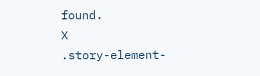found.
X
.story-element-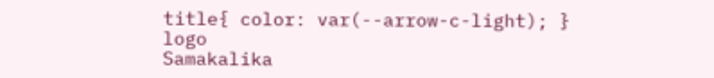title{ color: var(--arrow-c-light); }
logo
Samakalika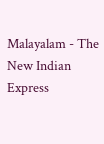Malayalam - The New Indian Express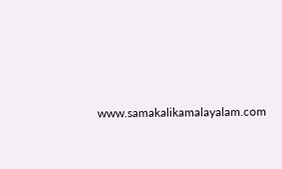www.samakalikamalayalam.com